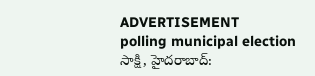ADVERTISEMENT
polling municipal election
సాక్షి, హైదరాబాద్: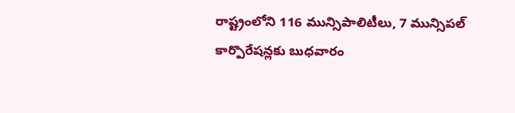రాష్ట్రంలోని 116 మున్సిపాలిటీలు, 7 మున్సిపల్ కార్పొరేషన్లకు బుధవారం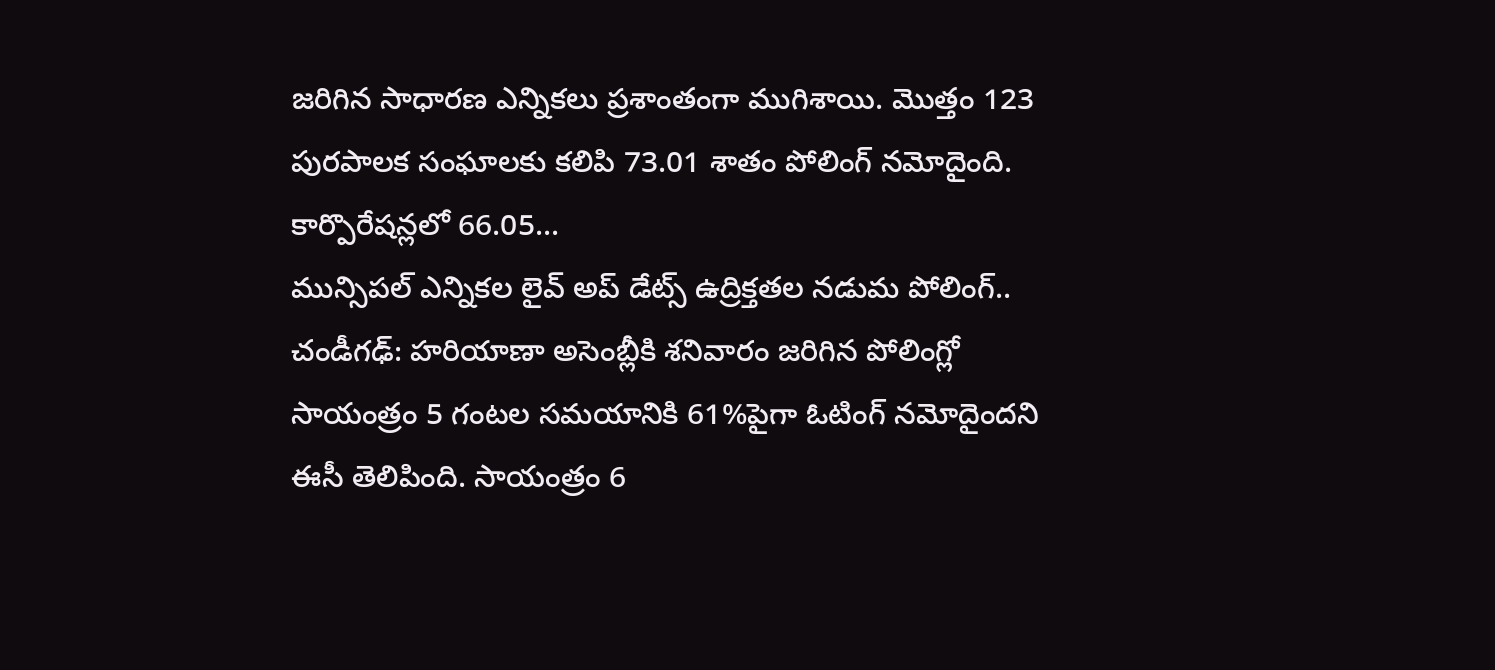జరిగిన సాధారణ ఎన్నికలు ప్రశాంతంగా ముగిశాయి. మొత్తం 123 పురపాలక సంఘాలకు కలిపి 73.01 శాతం పోలింగ్ నమోదైంది. కార్పొరేషన్లలో 66.05...
మున్సిపల్ ఎన్నికల లైవ్ అప్ డేట్స్ ఉద్రిక్తతల నడుమ పోలింగ్..
చండీగఢ్: హరియాణా అసెంబ్లీకి శనివారం జరిగిన పోలింగ్లో సాయంత్రం 5 గంటల సమయానికి 61%పైగా ఓటింగ్ నమోదైందని ఈసీ తెలిపింది. సాయంత్రం 6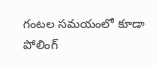గంటల సమయంలో కూడా పోలింగ్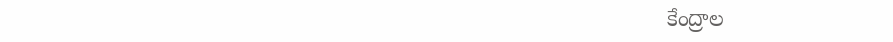కేంద్రాల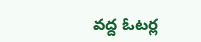వద్ద ఓటర్ల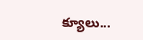క్యూలు...